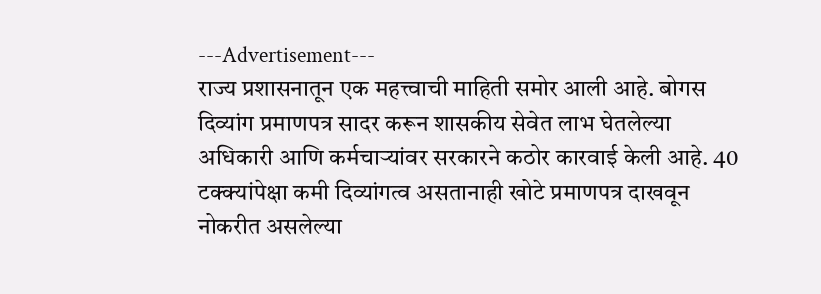---Advertisement---
राज्य प्रशासनातून एक महत्त्वाची माहिती समोर आली आहे. बोगस दिव्यांग प्रमाणपत्र सादर करून शासकीय सेवेत लाभ घेतलेल्या अधिकारी आणि कर्मचाऱ्यांवर सरकारने कठोर कारवाई केली आहे. 40 टक्क्यांपेक्षा कमी दिव्यांगत्व असतानाही खोटे प्रमाणपत्र दाखवून नोकरीत असलेल्या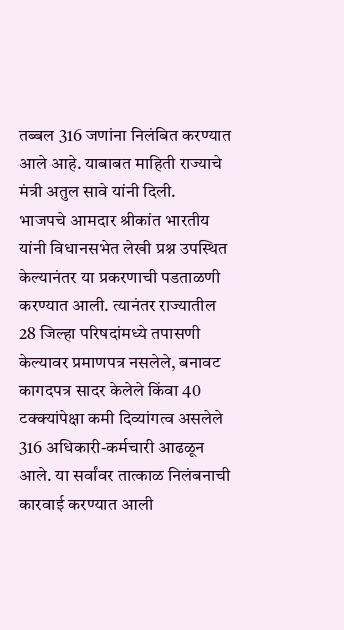तब्बल 316 जणांना निलंबित करण्यात आले आहे. याबाबत माहिती राज्याचे मंत्री अतुल सावे यांनी दिली.
भाजपचे आमदार श्रीकांत भारतीय यांनी विधानसभेत लेखी प्रश्न उपस्थित केल्यानंतर या प्रकरणाची पडताळणी करण्यात आली. त्यानंतर राज्यातील 28 जिल्हा परिषदांमध्ये तपासणी केल्यावर प्रमाणपत्र नसलेले, बनावट कागदपत्र सादर केलेले किंवा 40 टक्क्यांपेक्षा कमी दिव्यांगत्व असलेले 316 अधिकारी-कर्मचारी आढळून आले. या सर्वांवर तात्काळ निलंबनाची कारवाई करण्यात आली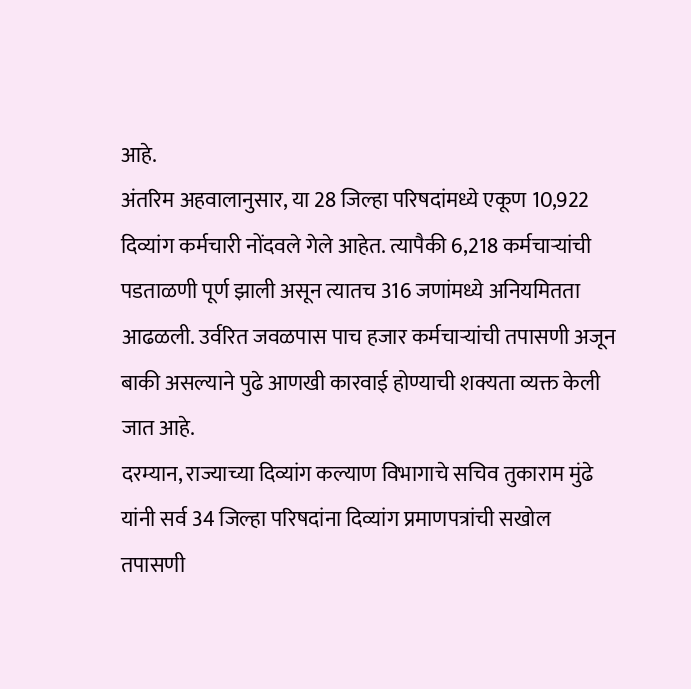आहे.
अंतरिम अहवालानुसार, या 28 जिल्हा परिषदांमध्ये एकूण 10,922 दिव्यांग कर्मचारी नोंदवले गेले आहेत. त्यापैकी 6,218 कर्मचाऱ्यांची पडताळणी पूर्ण झाली असून त्यातच 316 जणांमध्ये अनियमितता आढळली. उर्वरित जवळपास पाच हजार कर्मचाऱ्यांची तपासणी अजून बाकी असल्याने पुढे आणखी कारवाई होण्याची शक्यता व्यक्त केली जात आहे.
दरम्यान, राज्याच्या दिव्यांग कल्याण विभागाचे सचिव तुकाराम मुंढे यांनी सर्व 34 जिल्हा परिषदांना दिव्यांग प्रमाणपत्रांची सखोल तपासणी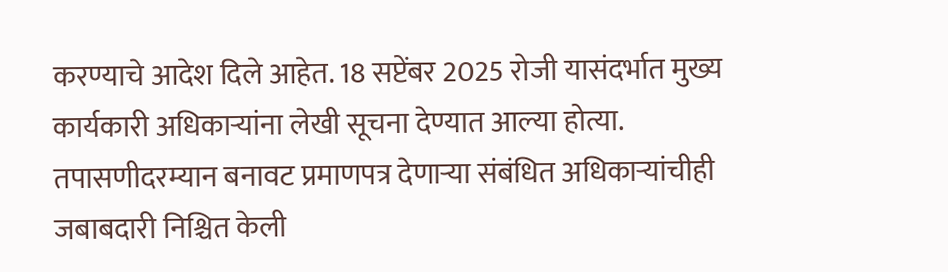करण्याचे आदेश दिले आहेत. 18 सप्टेंबर 2025 रोजी यासंदर्भात मुख्य कार्यकारी अधिकाऱ्यांना लेखी सूचना देण्यात आल्या होत्या.
तपासणीदरम्यान बनावट प्रमाणपत्र देणाऱ्या संबंधित अधिकाऱ्यांचीही जबाबदारी निश्चित केली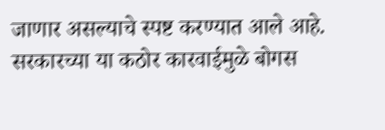जाणार असल्याचे स्पष्ट करण्यात आले आहे. सरकारच्या या कठोर कारवाईमुळे बोगस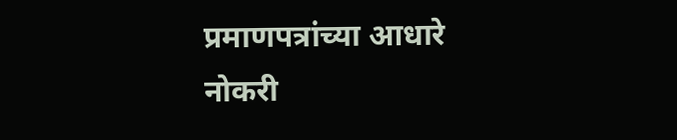प्रमाणपत्रांच्या आधारे नोकरी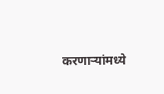करणाऱ्यांमध्ये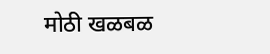मोठी खळबळ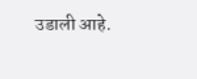उडाली आहे.